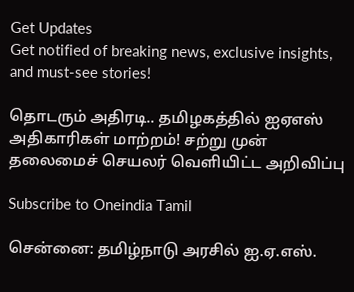Get Updates
Get notified of breaking news, exclusive insights, and must-see stories!

தொடரும் அதிரடி.. தமிழகத்தில் ஐஏஎஸ் அதிகாரிகள் மாற்றம்! சற்று முன் தலைமைச் செயலர் வெளியிட்ட அறிவிப்பு

Subscribe to Oneindia Tamil

சென்னை: தமிழ்நாடு அரசில் ஐ.ஏ.எஸ்.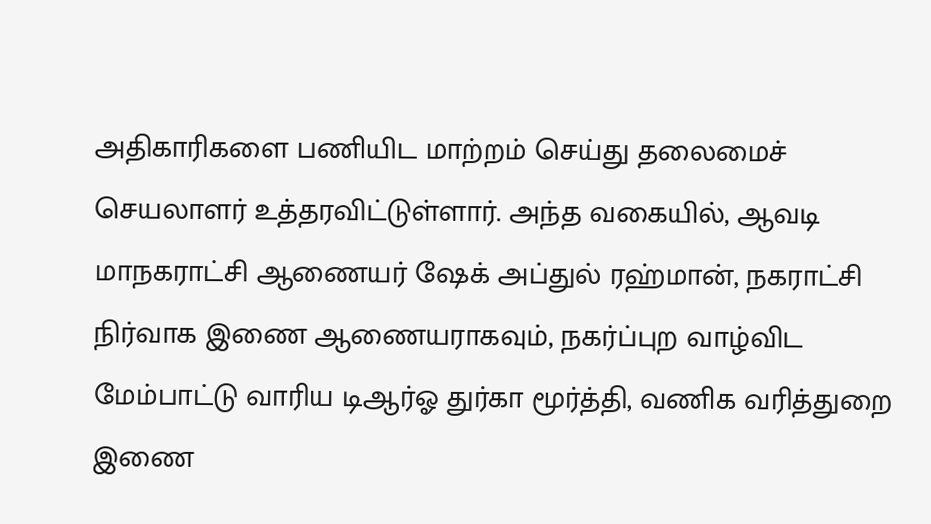அதிகாரிகளை பணியிட மாற்றம் செய்து தலைமைச் செயலாளர் உத்தரவிட்டுள்ளார். அந்த வகையில், ஆவடி மாநகராட்சி ஆணையர் ஷேக் அப்துல் ரஹ்மான், நகராட்சி நிர்வாக இணை ஆணையராகவும், நகர்ப்புற வாழ்விட மேம்பாட்டு வாரிய டிஆர்ஓ துர்கா மூர்த்தி, வணிக வரித்துறை இணை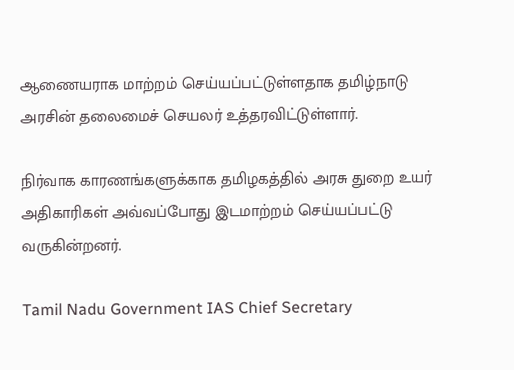ஆணையராக மாற்றம் செய்யப்பட்டுள்ளதாக தமிழ்நாடு அரசின் தலைமைச் செயலர் உத்தரவிட்டுள்ளார்.

நிர்வாக காரணங்களுக்காக தமிழகத்தில் அரசு துறை உயர் அதிகாரிகள் அவ்வப்போது இடமாற்றம் செய்யப்பட்டு வருகின்றனர்.

Tamil Nadu Government IAS Chief Secretary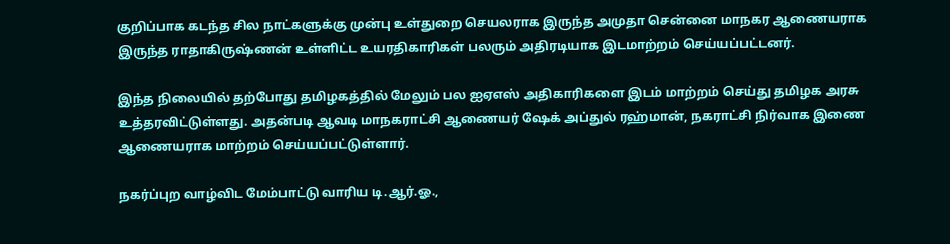குறிப்பாக கடந்த சில நாட்களுக்கு முன்பு உள்துறை செயலராக இருந்த அமுதா சென்னை மாநகர ஆணையராக இருந்த ராதாகிருஷ்ணன் உள்ளிட்ட உயரதிகாரிகள் பலரும் அதிரடியாக இடமாற்றம் செய்யப்பட்டனர்.

இந்த நிலையில் தற்போது தமிழகத்தில் மேலும் பல ஐஏஎஸ் அதிகாரிகளை இடம் மாற்றம் செய்து தமிழக அரசு உத்தரவிட்டுள்ளது. அதன்படி ஆவடி மாநகராட்சி ஆணையர் ஷேக் அப்துல் ரஹ்மான், நகராட்சி நிர்வாக இணை ஆணையராக மாற்றம் செய்யப்பட்டுள்ளார்.

நகர்ப்புற வாழ்விட மேம்பாட்டு வாரிய டி.ஆர்.ஓ.,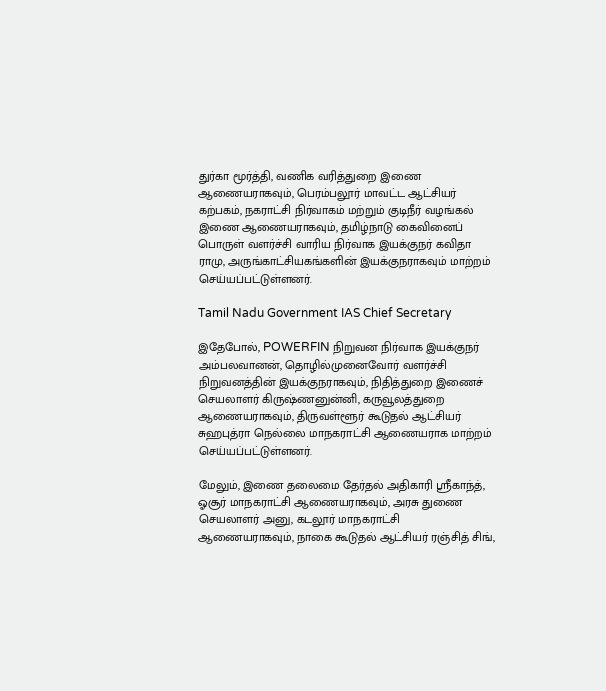துர்கா மூர்த்தி, வணிக வரித்துறை இணை ஆணையராகவும், பெரம்பலூர் மாவட்ட ஆட்சியர் கற்பகம், நகராட்சி நிர்வாகம் மற்றும் குடிநீர் வழங்கல் இணை ஆணையராகவும், தமிழ்நாடு கைவினைப் பொருள் வளர்ச்சி வாரிய நிர்வாக இயக்குநர் கவிதா ராமு, அருங்காட்சியகங்களின் இயக்குநராகவும் மாற்றம் செய்யப்பட்டுள்ளனர்.

Tamil Nadu Government IAS Chief Secretary

இதேபோல், POWERFIN நிறுவன நிர்வாக இயக்குநர் அம்பலவானன், தொழில்முனைவோர் வளர்ச்சி நிறுவனத்தின் இயக்குநராகவும், நிதித்துறை இணைச் செயலாளர் கிருஷ்ணனுன்னி, கருவூலத்துறை ஆணையராகவும், திருவள்ளூர் கூடுதல் ஆட்சியர் சுஹபுத்ரா நெல்லை மாநகராட்சி ஆணையராக மாற்றம் செய்யப்பட்டுள்ளனர்.

மேலும், இணை தலைமை தேர்தல் அதிகாரி ஸ்ரீகாந்த், ஓசூர் மாநகராட்சி ஆணையராகவும், அரசு துணை செயலாளர் அனு, கடலூர் மாநகராட்சி ஆணையராகவும், நாகை கூடுதல் ஆட்சியர் ரஞ்சித் சிங்,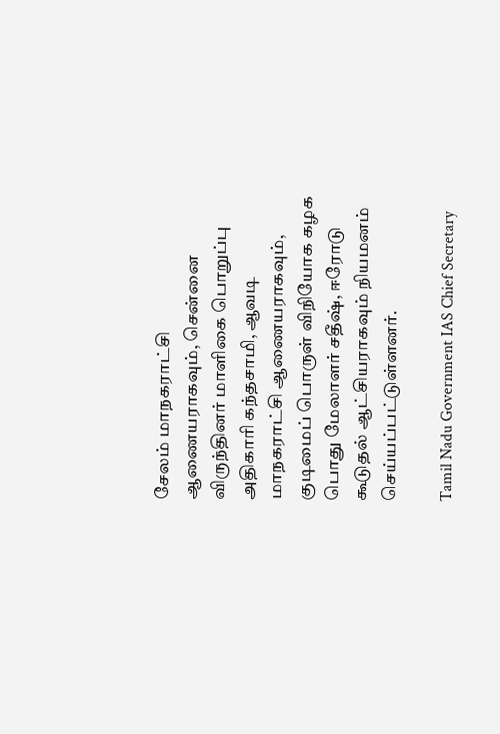சேலம் மாநகராட்சி ஆணையராகவும், சென்னை விருந்தினர் மாளிகை பொறுப்பு அதிகாரி கந்தசாமி, ஆவடி மாநகராட்சி ஆணையராகவும், குடிமைப் பொருள் விநியோக கழக பொது மேலாளர் சதீஷ், ஈரோடு கூடுதல் ஆட்சியராகவும் நியமனம் செய்யப்பட்டுள்ளனர்.

Tamil Nadu Government IAS Chief Secretary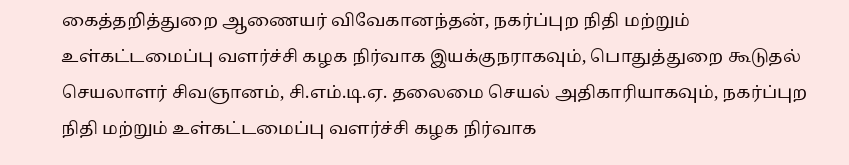கைத்தறித்துறை ஆணையர் விவேகானந்தன், நகர்ப்புற நிதி மற்றும் உள்கட்டமைப்பு வளர்ச்சி கழக நிர்வாக இயக்குநராகவும், பொதுத்துறை கூடுதல் செயலாளர் சிவஞானம், சி.எம்.டி.ஏ. தலைமை செயல் அதிகாரியாகவும், நகர்ப்புற நிதி மற்றும் உள்கட்டமைப்பு வளர்ச்சி கழக நிர்வாக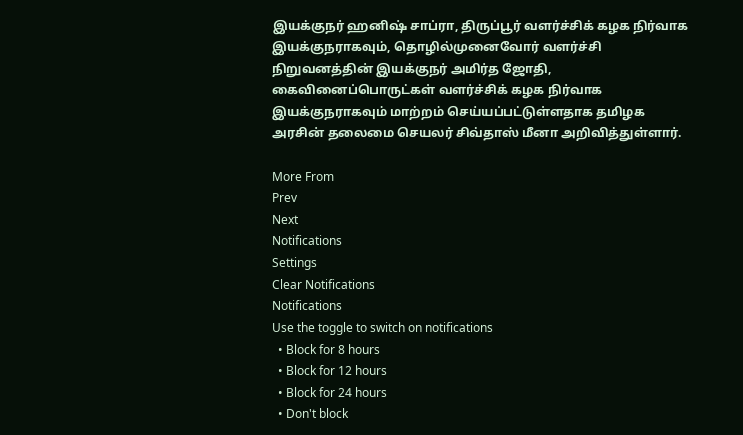இயக்குநர் ஹனிஷ் சாப்ரா, திருப்பூர் வளர்ச்சிக் கழக நிர்வாக இயக்குநராகவும், தொழில்முனைவோர் வளர்ச்சி நிறுவனத்தின் இயக்குநர் அமிர்த ஜோதி, கைவினைப்பொருட்கள் வளர்ச்சிக் கழக நிர்வாக இயக்குநராகவும் மாற்றம் செய்யப்பட்டுள்ளதாக தமிழக அரசின் தலைமை செயலர் சிவ்தாஸ் மீனா அறிவித்துள்ளார்.

More From
Prev
Next
Notifications
Settings
Clear Notifications
Notifications
Use the toggle to switch on notifications
  • Block for 8 hours
  • Block for 12 hours
  • Block for 24 hours
  • Don't block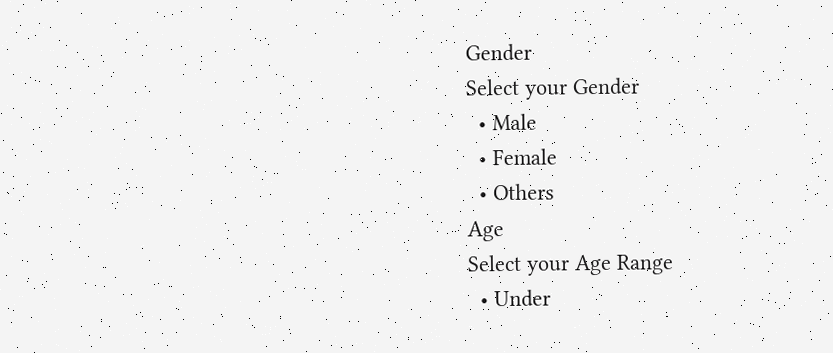Gender
Select your Gender
  • Male
  • Female
  • Others
Age
Select your Age Range
  • Under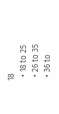18
  • 18 to 25
  • 26 to 35
  • 36 to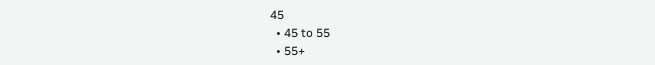45
  • 45 to 55
  • 55+